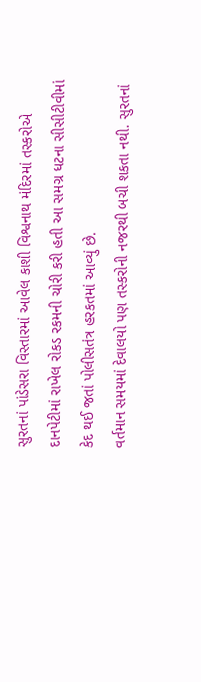સુરતનાં પાંડેસરા વિસ્તારમાં આવેલ કાશી વિશ્વનાથ મંદિરમાં તસ્કરોએ દાનપેટીમાં રાખેલ રોકડ રકમની ચોરી કરી હતી આ સમગ્ર ધટના સીસીટીવીમાં કેદ થઈ જતાં પોલીસતંત્ર હરકતમાં આવ્યું છે.
વર્તમાન સમયમાં દેવાલયો પણ તસ્કરોની નજરથી બચી શકતા નથી. સુરતનાં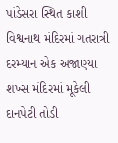પાંડેસરા સ્થિત કાશી વિશ્વનાથ મંદિરમાં ગતરાત્રી દરમ્યાન એક અજાણ્યા શખ્સ મંદિરમાં મૂકેલી દાનપેટી તોડી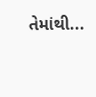તેમાંથી...